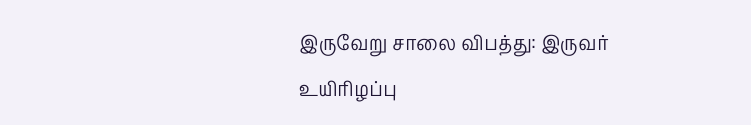இருவேறு சாலை விபத்து: இருவர் உயிரிழப்பு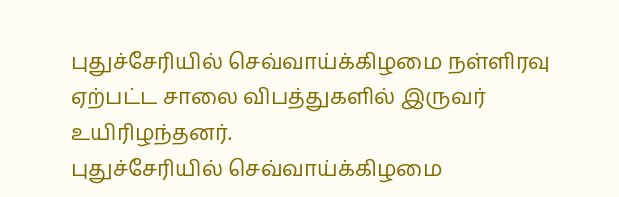புதுச்சேரியில் செவ்வாய்க்கிழமை நள்ளிரவு ஏற்பட்ட சாலை விபத்துகளில் இருவர் உயிரிழந்தனர்.
புதுச்சேரியில் செவ்வாய்க்கிழமை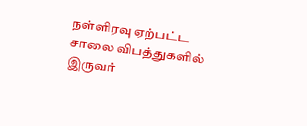நள்ளிரவு ஏற்பட்ட சாலை விபத்துகளில் இருவர்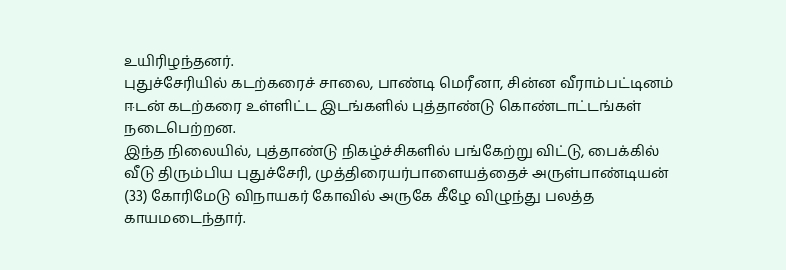உயிரிழந்தனர்.
புதுச்சேரியில் கடற்கரைச் சாலை, பாண்டி மெரீனா, சின்ன வீராம்பட்டினம் ஈடன் கடற்கரை உள்ளிட்ட இடங்களில் புத்தாண்டு கொண்டாட்டங்கள் நடைபெற்றன.
இந்த நிலையில், புத்தாண்டு நிகழ்ச்சிகளில் பங்கேற்று விட்டு, பைக்கில் வீடு திரும்பிய புதுச்சேரி, முத்திரையர்பாளையத்தைச் அருள்பாண்டியன் (33) கோரிமேடு விநாயகர் கோவில் அருகே கீழே விழுந்து பலத்த காயமடைந்தார்.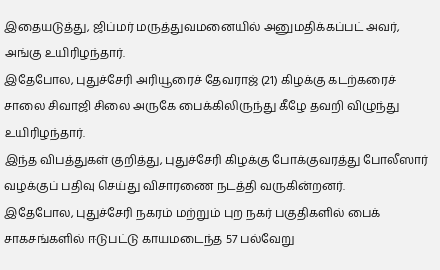இதையடுத்து, ஜிப்மர் மருத்துவமனையில் அனுமதிக்கப்பட் அவர், அங்கு உயிரிழந்தார்.
இதேபோல, புதுச்சேரி அரியூரைச் தேவராஜ் (21) கிழக்கு கடற்கரைச் சாலை சிவாஜி சிலை அருகே பைக்கிலிருந்து கீழே தவறி விழுந்து உயிரிழந்தார்.
இந்த விபத்துகள் குறித்து, புதுச்சேரி கிழக்கு போக்குவரத்து போலீஸார் வழக்குப் பதிவு செய்து விசாரணை நடத்தி வருகின்றனர்.
இதேபோல, புதுச்சேரி நகரம் மற்றும் புற நகர் பகுதிகளில் பைக் சாகசங்களில் ஈடுபட்டு காயமடைந்த 57 பல்வேறு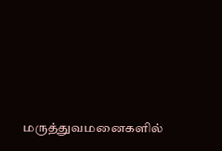மருத்துவமனைகளில்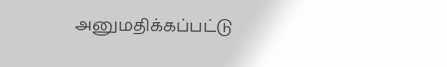அனுமதிக்கப்பட்டு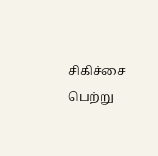சிகிச்சை பெற்று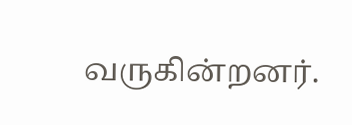வருகின்றனர்.